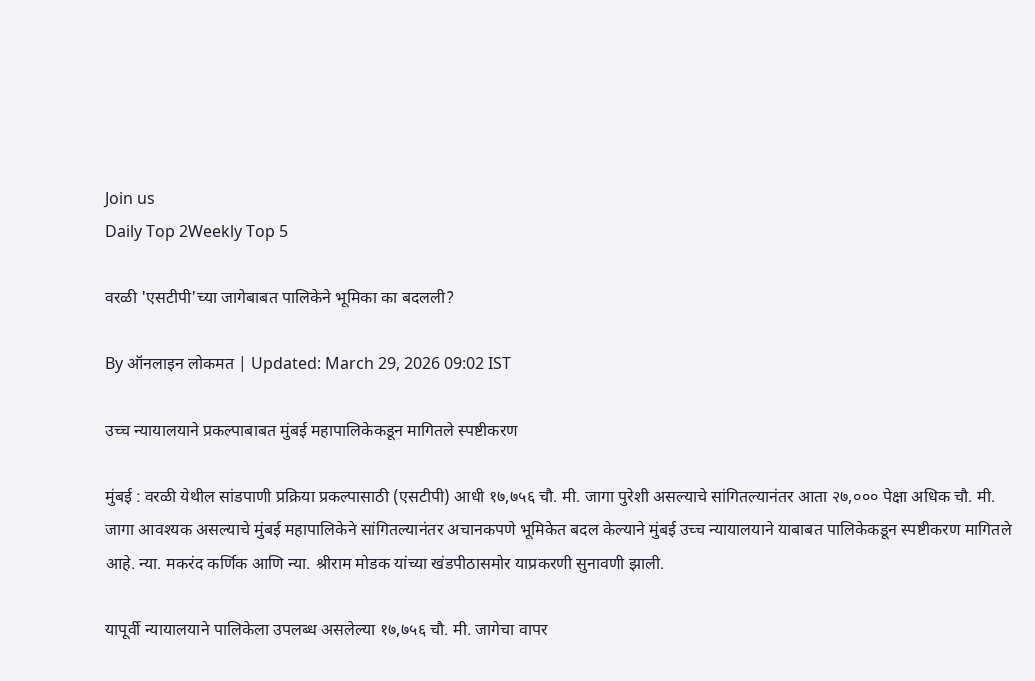Join us
Daily Top 2Weekly Top 5

वरळी 'एसटीपी'च्या जागेबाबत पालिकेने भूमिका का बदलली?

By ऑनलाइन लोकमत | Updated: March 29, 2026 09:02 IST

उच्च न्यायालयाने प्रकल्पाबाबत मुंबई महापालिकेकडून मागितले स्पष्टीकरण

मुंबई : वरळी येथील सांडपाणी प्रक्रिया प्रकल्पासाठी (एसटीपी) आधी १७,७५६ चौ. मी. जागा पुरेशी असल्याचे सांगितल्यानंतर आता २७,००० पेक्षा अधिक चौ. मी. जागा आवश्यक असल्याचे मुंबई महापालिकेने सांगितल्यानंतर अचानकपणे भूमिकेत बदल केल्याने मुंबई उच्च न्यायालयाने याबाबत पालिकेकडून स्पष्टीकरण मागितले आहे. न्या. मकरंद कर्णिक आणि न्या. श्रीराम मोडक यांच्या खंडपीठासमोर याप्रकरणी सुनावणी झाली.

यापूर्वी न्यायालयाने पालिकेला उपलब्ध असलेल्या १७,७५६ चौ. मी. जागेचा वापर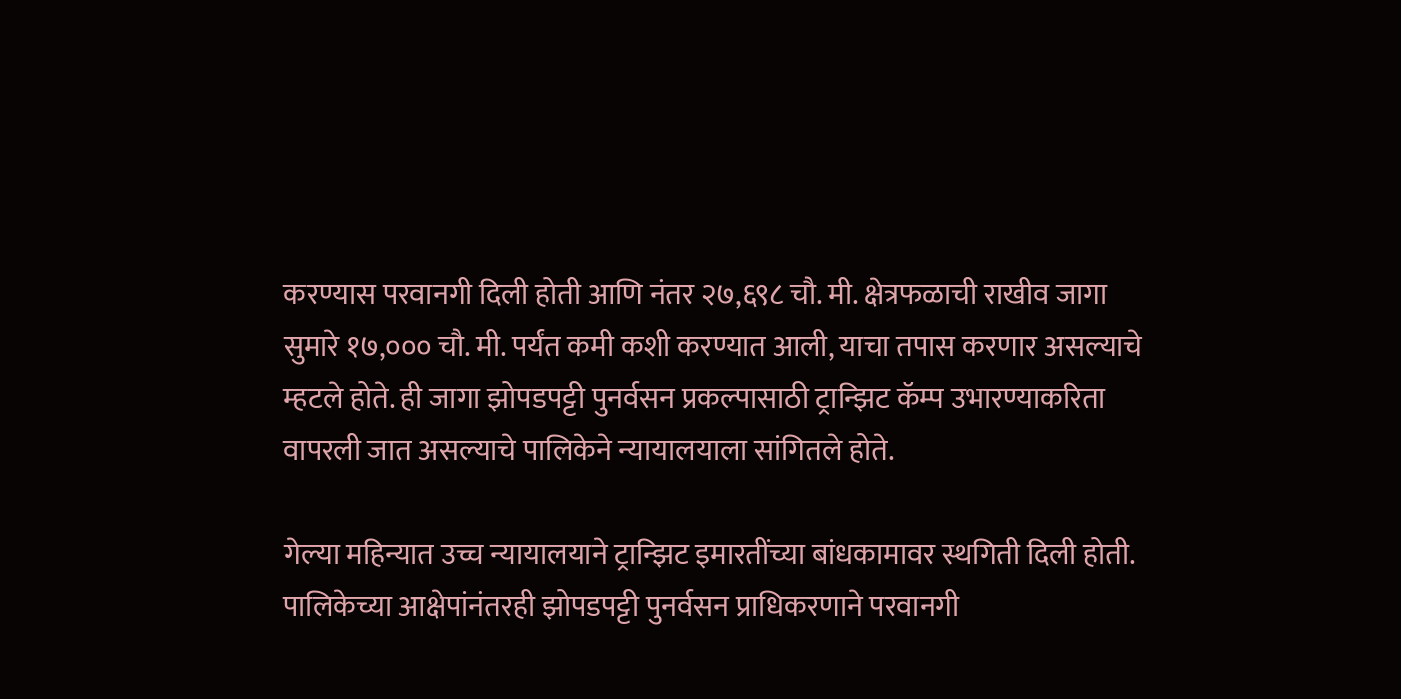करण्यास परवानगी दिली होती आणि नंतर २७,६९८ चौ. मी. क्षेत्रफळाची राखीव जागा सुमारे १७,००० चौ. मी. पर्यंत कमी कशी करण्यात आली, याचा तपास करणार असल्याचे म्हटले होते. ही जागा झोपडपट्टी पुनर्वसन प्रकल्पासाठी ट्रान्झिट कॅम्प उभारण्याकरिता वापरली जात असल्याचे पालिकेने न्यायालयाला सांगितले होते.

गेल्या महिन्यात उच्च न्यायालयाने ट्रान्झिट इमारतींच्या बांधकामावर स्थगिती दिली होती. पालिकेच्या आक्षेपांनंतरही झोपडपट्टी पुनर्वसन प्राधिकरणाने परवानगी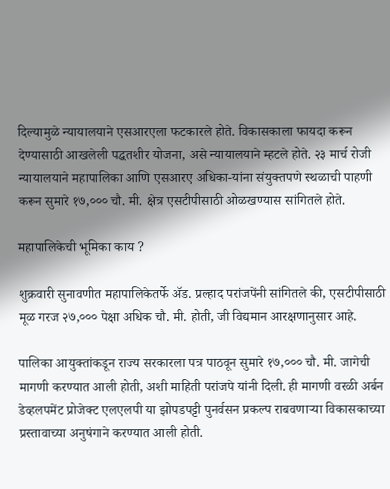दिल्यामुळे न्यायालयाने एसआरएला फटकारले होते. विकासकाला फायदा करून देण्यासाठी आखलेली पद्धतशीर योजना, असे न्यायालयाने म्हटले होते. २३ मार्च रोजी न्यायालयाने महापालिका आणि एसआरए अधिका-यांना संयुक्तपणे स्थळाची पाहणी करून सुमारे १७,००० चौ. मी. क्षेत्र एसटीपीसाठी ओळखण्यास सांगितले होते.

महापालिकेची भूमिका काय ?

शुक्रवारी सुनावणीत महापालिकेतर्फे ॲड. प्रल्हाद परांजपेंनी सांगितले की, एसटीपीसाठी मूळ गरज २७,००० पेक्षा अधिक चौ. मी. होती, जी विद्यमान आरक्षणानुसार आहे.

पालिका आयुक्तांकडून राज्य सरकारला पत्र पाठवून सुमारे १७,००० चौ. मी. जागेची मागणी करण्यात आली होती, अशी माहिती परांजपे यांनी दिली. ही मागणी वरळी अर्बन डेव्हलपमेंट प्रोजेक्ट एलएलपी या झोपडपट्टी पुनर्वसन प्रकल्प राबवणाऱ्या विकासकाच्या प्रस्तावाच्या अनुषंगाने करण्यात आली होती.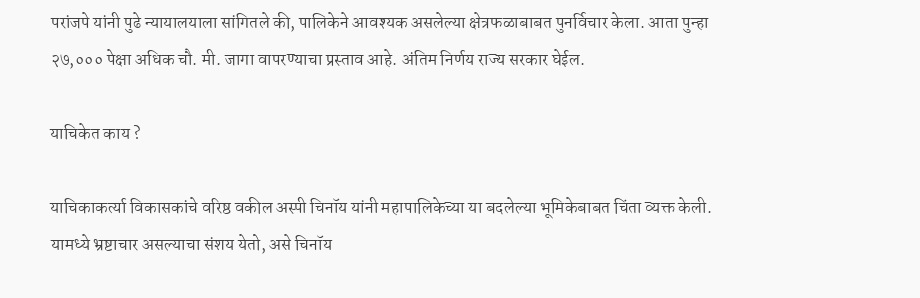परांजपे यांनी पुढे न्यायालयाला सांगितले की, पालिकेने आवश्यक असलेल्या क्षेत्रफळाबाबत पुनर्विचार केला. आता पुन्हा २७,००० पेक्षा अधिक चौ. मी. जागा वापरण्याचा प्रस्ताव आहे. अंतिम निर्णय राज्य सरकार घेईल.

याचिकेत काय ?

याचिकाकर्त्या विकासकांचे वरिष्ठ वकील अस्पी चिनॉय यांनी महापालिकेच्या या बदलेल्या भूमिकेबाबत चिंता व्यक्त केली. यामध्ये भ्रष्टाचार असल्याचा संशय येतो, असे चिनॉय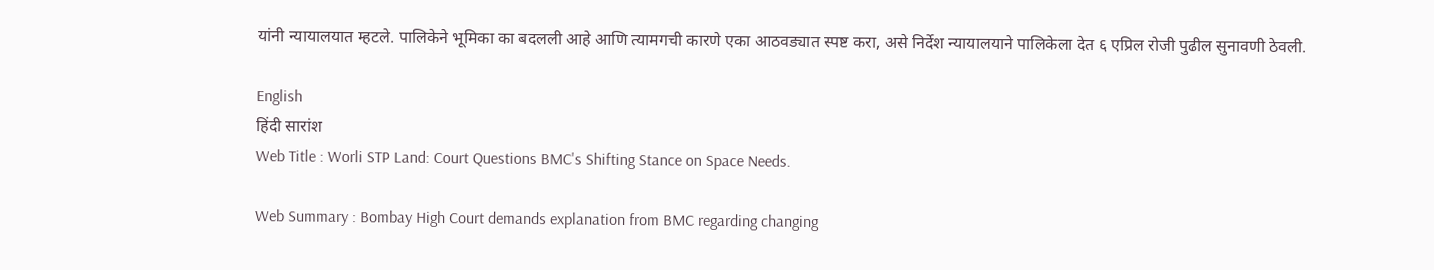यांनी न्यायालयात म्हटले. पालिकेने भूमिका का बदलली आहे आणि त्यामगची कारणे एका आठवड्यात स्पष्ट करा, असे निर्देश न्यायालयाने पालिकेला देत ६ एप्रिल रोजी पुढील सुनावणी ठेवली.

English
हिंदी सारांश
Web Title : Worli STP Land: Court Questions BMC's Shifting Stance on Space Needs.

Web Summary : Bombay High Court demands explanation from BMC regarding changing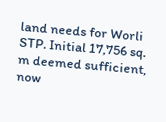land needs for Worli STP. Initial 17,756 sq. m deemed sufficient, now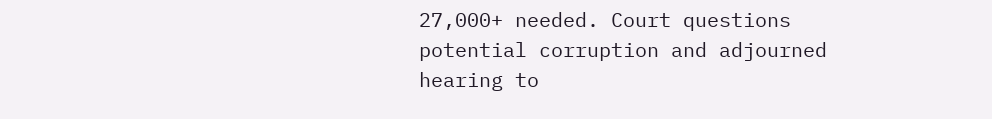27,000+ needed. Court questions potential corruption and adjourned hearing to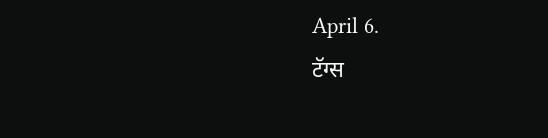April 6.
टॅग्स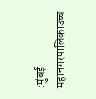:मुंबई महानगरपालिकाउच्च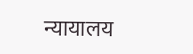न्यायालय